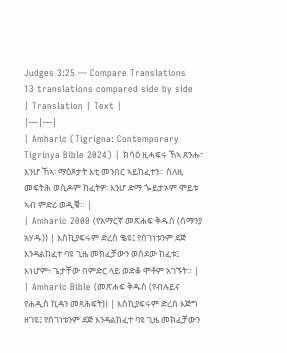Judges 3:25 — Compare Translations
13 translations compared side by side
| Translation | Text |
|---|---|
| Amharic (Tigrigna: Contemporary Tigrinya Bible 2024) | ክሳዕ ዚሓፍሩ ኸኣ ጸንሑ፣ እንሆ ኸኣ፡ ማዕጾታት እቲ መንበር ኣይከፈተን። ስለዚ መፍትሕ ወሲዶም ከፈትዎ፡ እንሆ ድማ ጐይታኦም ሞይቱ ኣብ ምድሪ ወዲቑ። |
| Amharic 2000 (የአማርኛ መጽሐፍ ቅዱስ (ሰማንያ አሃዱ)) | እስኪያፍሩም ድረስ ቈዩ፤ የሰገነቱንም ደጅ እንዳልከፈተ ባዩ ጊዜ መክፈቻውን ወስደው ከፈቱ፤ እነሆም፥ ጌታቸው በምድር ላይ ወድቆ ሞቶም አገኙት። |
| Amharic Bible (መጽሐፍ ቅዱስ (የብሉይና የሐዲስ ኪዳን መጻሕፍት)) | እስኪያፍሩም ድረስ እጅግ ዘገዩ፤ የሰገነቱንም ደጅ እንዳልከፈተ ባዩ ጊዜ መክፈቻውን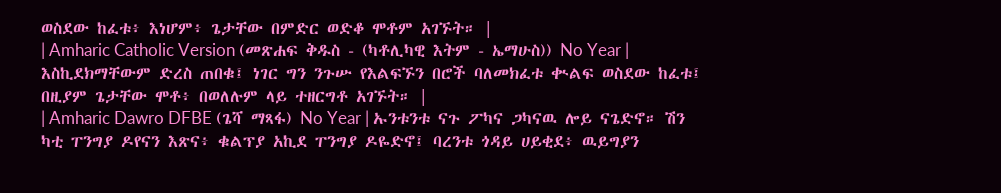ወስደው ከፈቱ፥ እነሆም፥ ጌታቸው በምድር ወድቆ ሞቶም አገኙት። |
| Amharic Catholic Version (መጽሐፍ ቅዱስ - (ካቶሊካዊ እትም - ኤማሁስ)) No Year | እስኪደክማቸውም ድረስ ጠበቁ፤ ነገር ግን ንጉሡ የእልፍኙን በሮች ባለመክፈቱ ቊልፍ ወስደው ከፈቱ፤ በዚያም ጌታቸው ሞቶ፥ በወለሉም ላይ ተዘርግቶ አገኙት። |
| Amharic Dawro DFBE (ጌሻ ማጻፋ) No Year | ኡንቱንቱ ናጉ ፖካና ጋካናዉ ሎይ ናጌድኖ። ሽን ካቲ ፐንግያ ዶየናን እጽና፥ ቁልፕያ አኪደ ፐንግያ ዶዬድኖ፤ ባረንቱ ጎዳይ ሀይቂደ፥ ዉይግያን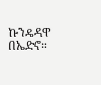ኩንዴዳዋ በኤድኖ።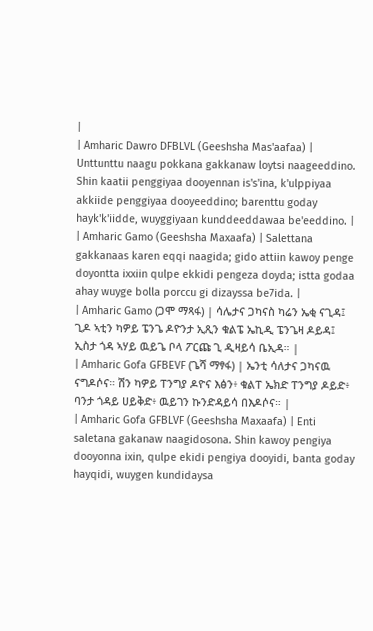|
| Amharic Dawro DFBLVL (Geeshsha Mas'aafaa) | Unttunttu naagu pokkana gakkanaw loytsi naageeddino. Shin kaatii penggiyaa dooyennan is's'ina, k'ulppiyaa akkiide penggiyaa dooyeeddino; barenttu goday hayk'k'iidde, wuyggiyaan kunddeeddawaa be'eeddino. |
| Amharic Gamo (Geeshsha Maxaafa) | Salettana gakkanaas karen eqqi naagida; gido attiin kawoy penge doyontta ixxiin qulpe ekkidi pengeza doyda; istta godaa ahay wuyge bolla porccu gi dizayssa be7ida. |
| Amharic Gamo (ጋሞ ማጻፋ) | ሳሌታና ጋካናስ ካሬን ኤቂ ናጊዳ፤ ጊዶ ኣቲን ካዎይ ፔንጌ ዶዮንታ ኢጺን ቁልፔ ኤኪዲ ፔንጌዛ ዶይዳ፤ ኢስታ ጎዳ ኣሃይ ዉይጌ ቦላ ፖርጩ ጊ ዲዛይሳ ቤኢዳ። |
| Amharic Gofa GFBEVF (ጌሻ ማፃፋ) | ኤንቲ ሳለታና ጋካናዉ ናግዶሶና። ሽን ካዎይ ፐንግያ ዶዮና እፅን፥ ቁልፐ ኤክድ ፐንግያ ዶይድ፥ ባንታ ጎዳይ ሀይቅድ፥ ዉይገን ኩንድዳይሳ በእዶሶና። |
| Amharic Gofa GFBLVF (Geeshsha Maxaafa) | Enti saletana gakanaw naagidosona. Shin kawoy pengiya dooyonna ixin, qulpe ekidi pengiya dooyidi, banta goday hayqidi, wuygen kundidaysa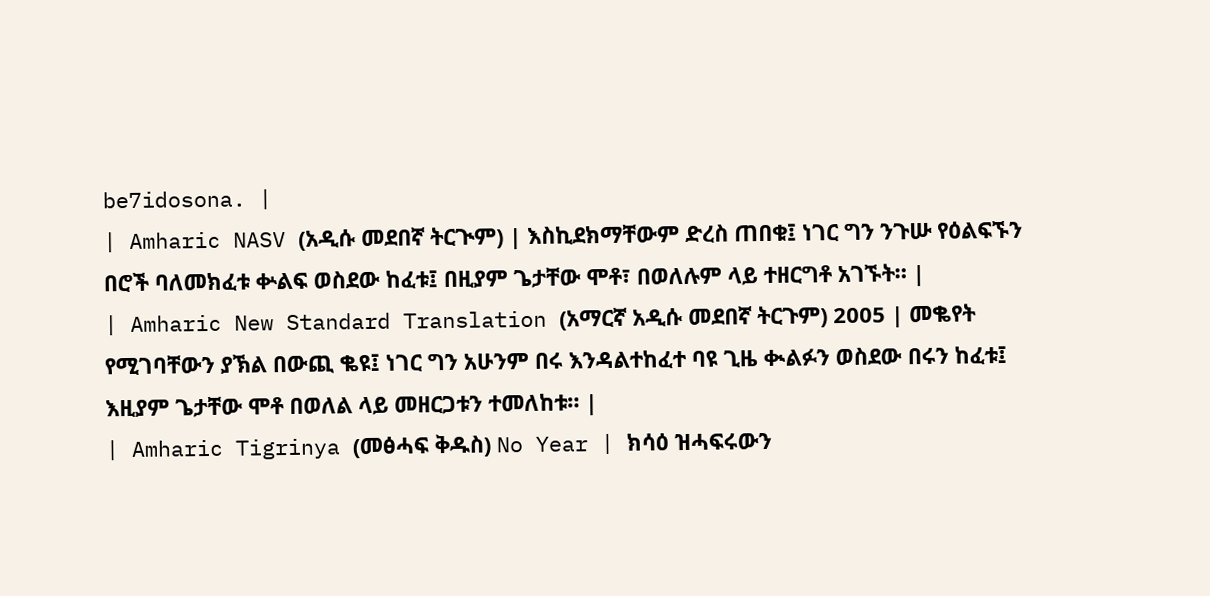be7idosona. |
| Amharic NASV (አዲሱ መደበኛ ትርጒም) | እስኪደክማቸውም ድረስ ጠበቁ፤ ነገር ግን ንጉሡ የዕልፍኙን በሮች ባለመክፈቱ ቍልፍ ወስደው ከፈቱ፤ በዚያም ጌታቸው ሞቶ፣ በወለሉም ላይ ተዘርግቶ አገኙት። |
| Amharic New Standard Translation (አማርኛ አዲሱ መደበኛ ትርጉም) 2005 | መቈየት የሚገባቸውን ያኽል በውጪ ቈዩ፤ ነገር ግን አሁንም በሩ እንዳልተከፈተ ባዩ ጊዜ ቊልፉን ወስደው በሩን ከፈቱ፤ እዚያም ጌታቸው ሞቶ በወለል ላይ መዘርጋቱን ተመለከቱ። |
| Amharic Tigrinya (መፅሓፍ ቅዱስ) No Year | ክሳዕ ዝሓፍሩውን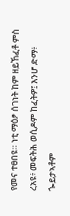የመና ተፀበዩ። ነቲ ማዕፆ ሰገነት ከም ዘይኸፈቶ ምስ ረአዩ፥ መፍትሕ ወሲዶም ከፈትዎ፤ እንሆ ድማ፥ ጐይታኣቶም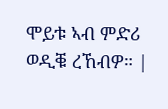ሞይቱ ኣብ ምድሪ ወዲቑ ረኸብዎ። |